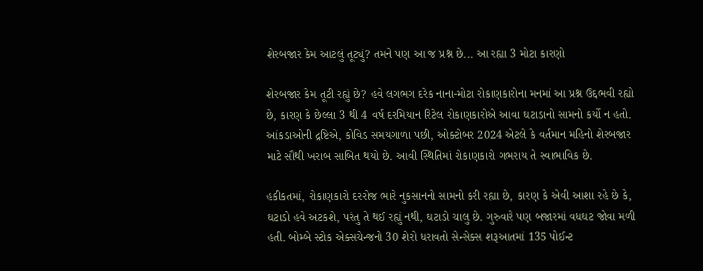શેરબજાર કેમ આટલું તૂટ્યું? તમને પણ આ જ પ્રશ્ન છે... આ રહ્યા 3 મોટા કારણો

શેરબજાર કેમ તૂટી રહ્યું છે? હવે લગભગ દરેક નાના-મોટા રોકાણકારોના મનમાં આ પ્રશ્ન ઉદ્દભવી રહ્યો છે, કારણ કે છેલ્લા 3 થી 4 વર્ષ દરમિયાન રિટેલ રોકાણકારોએ આવા ઘટાડાનો સામનો કર્યો ન હતો. આંકડાઓની દ્રષ્ટિએ, કોવિડ સમયગાળા પછી, ઓક્ટોબર 2024 એટલે કે વર્તમાન મહિનો શેરબજાર માટે સૌથી ખરાબ સાબિત થયો છે. આવી સ્થિતિમાં રોકાણકારો ગભરાય તે સ્વાભાવિક છે.

હકીકતમાં, રોકાણકારો દરરોજ ભારે નુકસાનનો સામનો કરી રહ્યા છે, કારણ કે એવી આશા રહે છે કે, ઘટાડો હવે અટકશે, પરંતુ તે થઈ રહ્યું નથી, ઘટાડો ચાલુ છે. ગુરુવારે પણ બજારમાં વધઘટ જોવા મળી હતી. બોમ્બે સ્ટોક એક્સચેન્જનો 30 શેરો ધરાવતો સેન્સેક્સ શરૂઆતમાં 135 પોઈન્ટ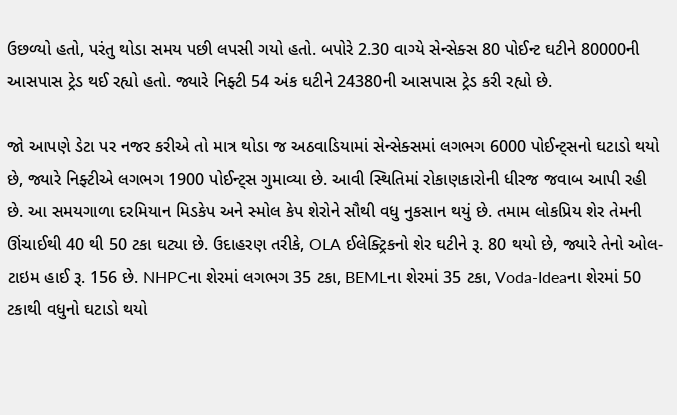ઉછળ્યો હતો, પરંતુ થોડા સમય પછી લપસી ગયો હતો. બપોરે 2.30 વાગ્યે સેન્સેક્સ 80 પોઈન્ટ ઘટીને 80000ની આસપાસ ટ્રેડ થઈ રહ્યો હતો. જ્યારે નિફ્ટી 54 અંક ઘટીને 24380ની આસપાસ ટ્રેડ કરી રહ્યો છે.

જો આપણે ડેટા પર નજર કરીએ તો માત્ર થોડા જ અઠવાડિયામાં સેન્સેક્સમાં લગભગ 6000 પોઈન્ટ્સનો ઘટાડો થયો છે, જ્યારે નિફ્ટીએ લગભગ 1900 પોઈન્ટ્સ ગુમાવ્યા છે. આવી સ્થિતિમાં રોકાણકારોની ધીરજ જવાબ આપી રહી છે. આ સમયગાળા દરમિયાન મિડકેપ અને સ્મોલ કેપ શેરોને સૌથી વધુ નુકસાન થયું છે. તમામ લોકપ્રિય શેર તેમની ઊંચાઈથી 40 થી 50 ટકા ઘટ્યા છે. ઉદાહરણ તરીકે, OLA ઈલેક્ટ્રિકનો શેર ઘટીને રૂ. 80 થયો છે, જ્યારે તેનો ઓલ-ટાઇમ હાઈ રૂ. 156 છે. NHPCના શેરમાં લગભગ 35 ટકા, BEMLના શેરમાં 35 ટકા, Voda-Ideaના શેરમાં 50 ટકાથી વધુનો ઘટાડો થયો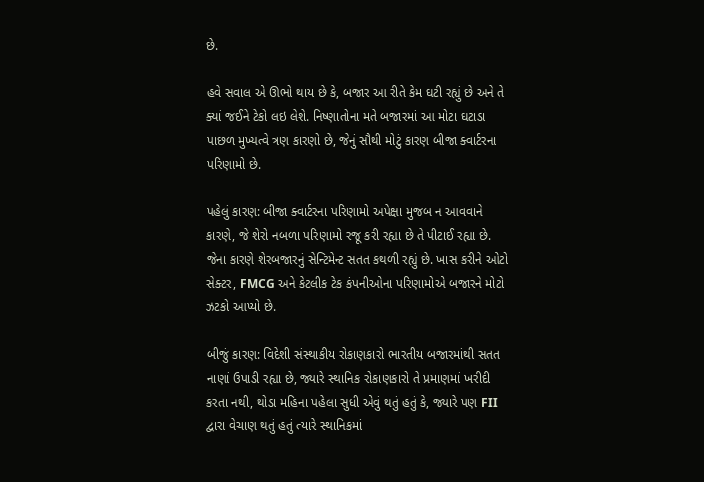છે.

હવે સવાલ એ ઊભો થાય છે કે, બજાર આ રીતે કેમ ઘટી રહ્યું છે અને તે ક્યાં જઈને ટેકો લઇ લેશે. નિષ્ણાતોના મતે બજારમાં આ મોટા ઘટાડા પાછળ મુખ્યત્વે ત્રણ કારણો છે, જેનું સૌથી મોટું કારણ બીજા ક્વાર્ટરના પરિણામો છે.

પહેલું કારણ: બીજા ક્વાર્ટરના પરિણામો અપેક્ષા મુજબ ન આવવાને કારણે, જે શેરો નબળા પરિણામો રજૂ કરી રહ્યા છે તે પીટાઈ રહ્યા છે. જેના કારણે શેરબજારનું સેન્ટિમેન્ટ સતત કથળી રહ્યું છે. ખાસ કરીને ઓટો સેક્ટર, FMCG અને કેટલીક ટેક કંપનીઓના પરિણામોએ બજારને મોટો ઝટકો આપ્યો છે.

બીજું કારણ: વિદેશી સંસ્થાકીય રોકાણકારો ભારતીય બજારમાંથી સતત નાણાં ઉપાડી રહ્યા છે, જ્યારે સ્થાનિક રોકાણકારો તે પ્રમાણમાં ખરીદી કરતા નથી, થોડા મહિના પહેલા સુધી એવું થતું હતું કે, જ્યારે પણ FII દ્વારા વેચાણ થતું હતું ત્યારે સ્થાનિકમાં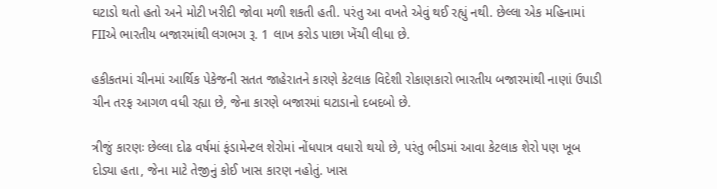ઘટાડો થતો હતો અને મોટી ખરીદી જોવા મળી શકતી હતી. પરંતુ આ વખતે એવું થઈ રહ્યું નથી. છેલ્લા એક મહિનામાં FIIએ ભારતીય બજારમાંથી લગભગ રૂ. 1 લાખ કરોડ પાછા ખેંચી લીધા છે.

હકીકતમાં ચીનમાં આર્થિક પેકેજની સતત જાહેરાતને કારણે કેટલાક વિદેશી રોકાણકારો ભારતીય બજારમાંથી નાણાં ઉપાડી ચીન તરફ આગળ વધી રહ્યા છે, જેના કારણે બજારમાં ઘટાડાનો દબદબો છે.

ત્રીજું કારણઃ છેલ્લા દોઢ વર્ષમાં ફંડામેન્ટલ શેરોમાં નોંધપાત્ર વધારો થયો છે, પરંતુ ભીડમાં આવા કેટલાક શેરો પણ ખૂબ દોડ્યા હતા, જેના માટે તેજીનું કોઈ ખાસ કારણ નહોતું. ખાસ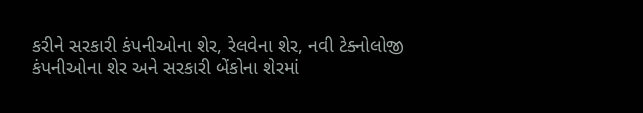કરીને સરકારી કંપનીઓના શેર, રેલવેના શેર, નવી ટેક્નોલોજી કંપનીઓના શેર અને સરકારી બેંકોના શેરમાં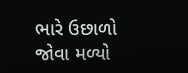ભારે ઉછાળો જોવા મળ્યો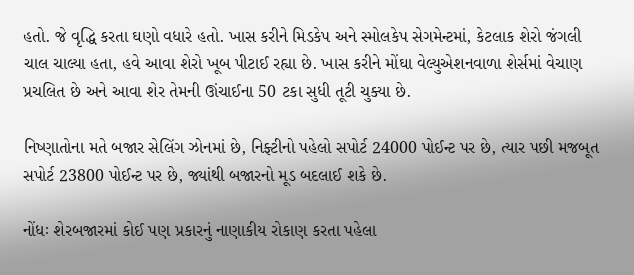હતો. જે વૃદ્ધિ કરતા ઘણો વધારે હતો. ખાસ કરીને મિડકેપ અને સ્મોલકેપ સેગમેન્ટમાં, કેટલાક શેરો જંગલી ચાલ ચાલ્યા હતા, હવે આવા શેરો ખૂબ પીટાઈ રહ્યા છે. ખાસ કરીને મોંઘા વેલ્યુએશનવાળા શેર્સમાં વેચાણ પ્રચલિત છે અને આવા શેર તેમની ઊંચાઈના 50 ટકા સુધી તૂટી ચુક્યા છે.

નિષ્ણાતોના મતે બજાર સેલિંગ ઝોનમાં છે, નિફ્ટીનો પહેલો સપોર્ટ 24000 પોઈન્ટ પર છે, ત્યાર પછી મજબૂત સપોર્ટ 23800 પોઈન્ટ પર છે, જ્યાંથી બજારનો મૂડ બદલાઈ શકે છે.

નોંધઃ શેરબજારમાં કોઈ પણ પ્રકારનું નાણાકીય રોકાણ કરતા પહેલા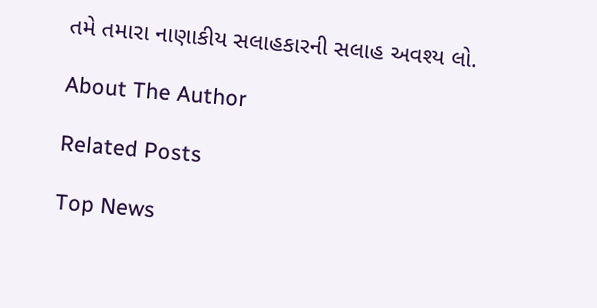તમે તમારા નાણાકીય સલાહકારની સલાહ અવશ્ય લો.

About The Author

Related Posts

Top News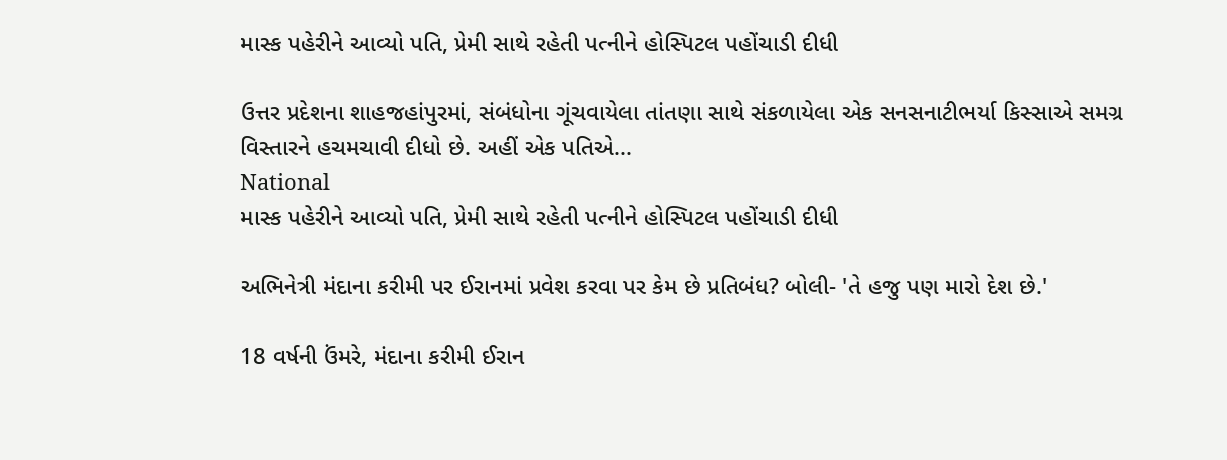માસ્ક પહેરીને આવ્યો પતિ, પ્રેમી સાથે રહેતી પત્નીને હોસ્પિટલ પહોંચાડી દીધી

ઉત્તર પ્રદેશના શાહજહાંપુરમાં, સંબંધોના ગૂંચવાયેલા તાંતણા સાથે સંકળાયેલા એક સનસનાટીભર્યા કિસ્સાએ સમગ્ર વિસ્તારને હચમચાવી દીધો છે. અહીં એક પતિએ...
National
માસ્ક પહેરીને આવ્યો પતિ, પ્રેમી સાથે રહેતી પત્નીને હોસ્પિટલ પહોંચાડી દીધી

અભિનેત્રી મંદાના કરીમી પર ઈરાનમાં પ્રવેશ કરવા પર કેમ છે પ્રતિબંધ? બોલી- 'તે હજુ પણ મારો દેશ છે.'

18 વર્ષની ઉંમરે, મંદાના કરીમી ઈરાન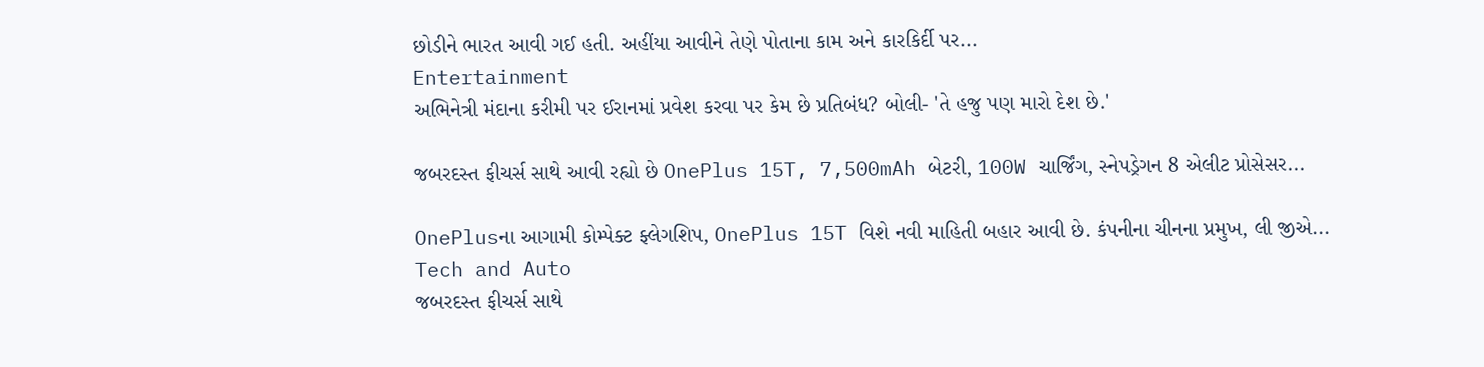છોડીને ભારત આવી ગઈ હતી. અહીંયા આવીને તેણે પોતાના કામ અને કારકિર્દી પર...
Entertainment
અભિનેત્રી મંદાના કરીમી પર ઈરાનમાં પ્રવેશ કરવા પર કેમ છે પ્રતિબંધ? બોલી- 'તે હજુ પણ મારો દેશ છે.'

જબરદસ્ત ફીચર્સ સાથે આવી રહ્યો છે OnePlus 15T, 7,500mAh બેટરી, 100W ચાર્જિંગ, સ્નેપડ્રેગન 8 એલીટ પ્રોસેસર...

OnePlusના આગામી કોમ્પેક્ટ ફ્લેગશિપ, OnePlus 15T વિશે નવી માહિતી બહાર આવી છે. કંપનીના ચીનના પ્રમુખ, લી જીએ...
Tech and Auto
જબરદસ્ત ફીચર્સ સાથે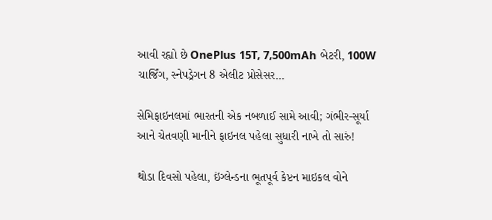આવી રહ્યો છે OnePlus 15T, 7,500mAh બેટરી, 100W ચાર્જિંગ, સ્નેપડ્રેગન 8 એલીટ પ્રોસેસર...

સેમિફાઇનલમાં ભારતની એક નબળાઈ સામે આવી; ગંભીર-સૂર્યા આને ચેતવણી માનીને ફાઇનલ પહેલા સુધારી નાખે તો સારું!

થોડા દિવસો પહેલા, ઇંગ્લેન્ડના ભૂતપૂર્વ કેપ્ટન માઇકલ વોને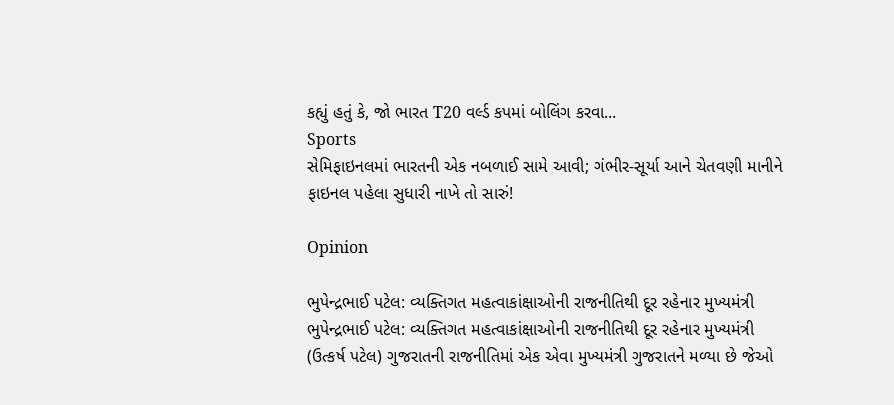કહ્યું હતું કે, જો ભારત T20 વર્લ્ડ કપમાં બોલિંગ કરવા...
Sports
સેમિફાઇનલમાં ભારતની એક નબળાઈ સામે આવી; ગંભીર-સૂર્યા આને ચેતવણી માનીને ફાઇનલ પહેલા સુધારી નાખે તો સારું!

Opinion

ભુપેન્દ્રભાઈ પટેલ: વ્યક્તિગત મહત્વાકાંક્ષાઓની રાજનીતિથી દૂર રહેનાર મુખ્યમંત્રી ભુપેન્દ્રભાઈ પટેલ: વ્યક્તિગત મહત્વાકાંક્ષાઓની રાજનીતિથી દૂર રહેનાર મુખ્યમંત્રી
(ઉત્કર્ષ પટેલ) ગુજરાતની રાજનીતિમાં એક એવા મુખ્યમંત્રી ગુજરાતને મળ્યા છે જેઓ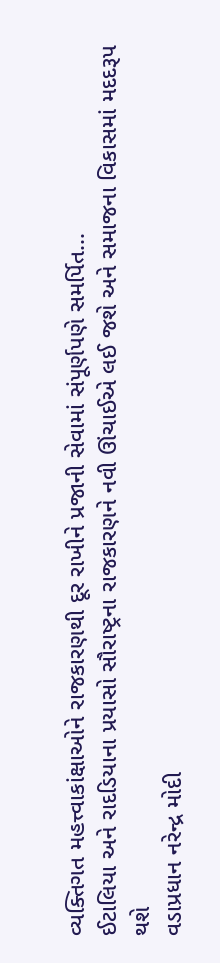વ્યક્તિગત મહત્ત્વાકાંક્ષાઓને રાજકારણથી દૂર રાખીને પ્રજાની સેવામાં સંપૂર્ણપણે સમર્પિત...
ઈટાલિયા અને રાદડિયાના પ્રયાસો સૌરાષ્ટ્રના રાજકારણને નવી ઊંચાઈએ લઈ જશે અને સમાજના વિકાસમાં મદદરૂપ થશે
વડાપ્રધાન નરેન્દ્ર મોદી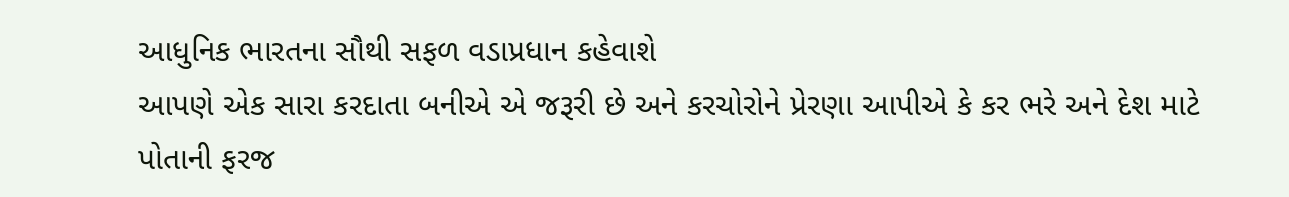આધુનિક ભારતના સૌથી સફળ વડાપ્રધાન કહેવાશે
આપણે એક સારા કરદાતા બનીએ એ જરૂરી છે અને કરચોરોને પ્રેરણા આપીએ કે કર ભરે અને દેશ માટે પોતાની ફરજ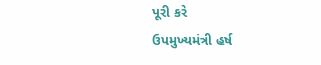પૂરી કરે
ઉપમુખ્યમંત્રી હર્ષ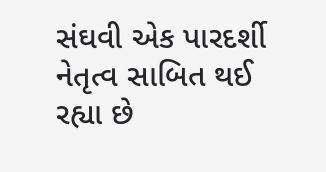સંઘવી એક પારદર્શી નેતૃત્વ સાબિત થઈ રહ્યા છે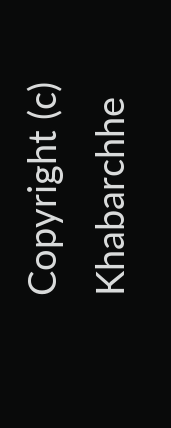Copyright (c) Khabarchhe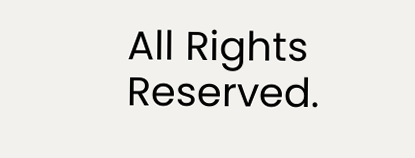All Rights Reserved.